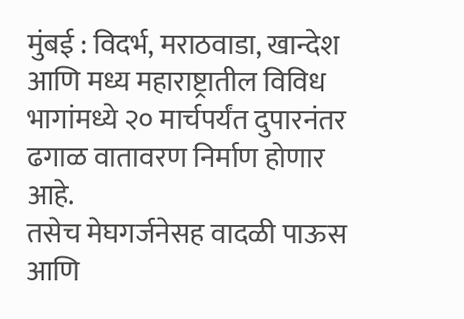मुंबई : विदर्भ, मराठवाडा, खान्देश आणि मध्य महाराष्ट्रातील विविध भागांमध्ये २० मार्चपर्यंत दुपारनंतर ढगाळ वातावरण निर्माण होणार आहे.
तसेच मेघगर्जनेसह वादळी पाऊस आणि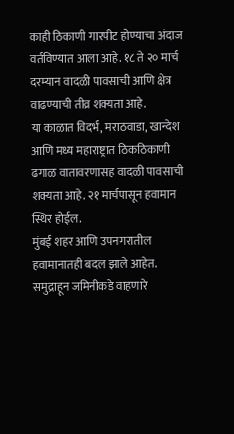काही ठिकाणी गारपीट होण्याचा अंदाज वर्तविण्यात आला आहे. १८ ते २० मार्च दरम्यान वादळी पावसाची आणि क्षेत्र वाढण्याची तीव्र शक्यता आहे.
या काळात विदर्भ, मराठवाडा, खान्देश आणि मध्य महाराष्ट्रात ठिकठिकाणी ढगाळ वातावरणासह वादळी पावसाची शक्यता आहे. २१ मार्चपासून हवामान स्थिर होईल.
मुंबई शहर आणि उपनगरातील हवामानातही बदल झाले आहेत. समुद्राहून जमिनीकडे वाहणारे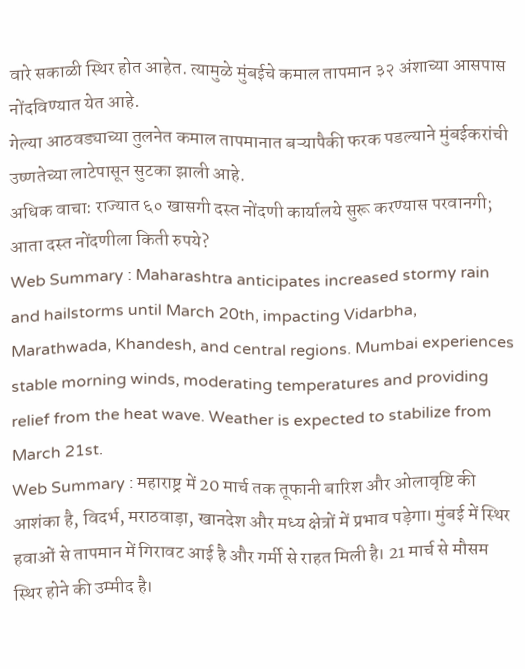वारे सकाळी स्थिर होत आहेत. त्यामुळे मुंबईचे कमाल तापमान ३२ अंशाच्या आसपास नोंदविण्यात येत आहे.
गेल्या आठवड्याच्या तुलनेत कमाल तापमानात बऱ्यापैकी फरक पडल्याने मुंबईकरांची उष्णतेच्या लाटेपासून सुटका झाली आहे.
अधिक वाचा: राज्यात ६० खासगी दस्त नोंदणी कार्यालये सुरू करण्यास परवानगी; आता दस्त नोंदणीला किती रुपये?
Web Summary : Maharashtra anticipates increased stormy rain and hailstorms until March 20th, impacting Vidarbha, Marathwada, Khandesh, and central regions. Mumbai experiences stable morning winds, moderating temperatures and providing relief from the heat wave. Weather is expected to stabilize from March 21st.
Web Summary : महाराष्ट्र में 20 मार्च तक तूफानी बारिश और ओलावृष्टि की आशंका है, विदर्भ, मराठवाड़ा, खानदेश और मध्य क्षेत्रों में प्रभाव पड़ेगा। मुंबई में स्थिर हवाओं से तापमान में गिरावट आई है और गर्मी से राहत मिली है। 21 मार्च से मौसम स्थिर होने की उम्मीद है।